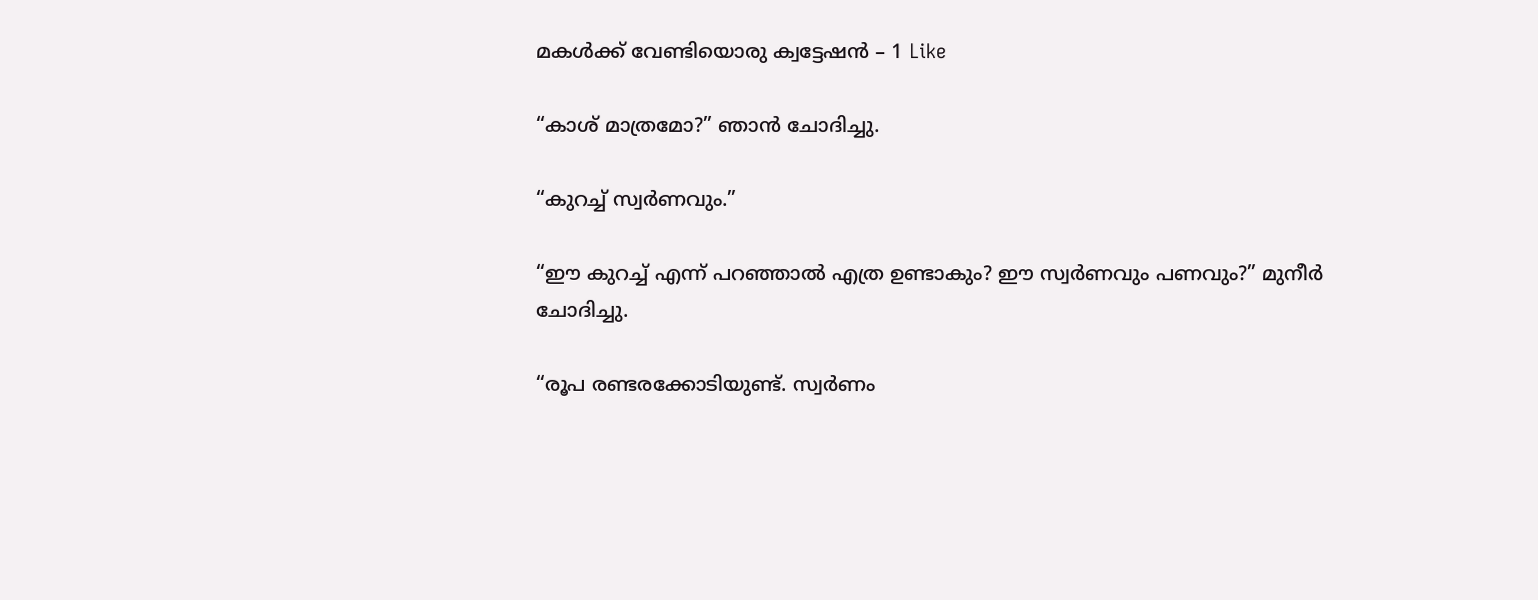മകള്‍ക്ക് വേണ്ടിയൊരു ക്വട്ടേഷന്‍ – 1 Like

“കാശ് മാത്രമോ?” ഞാന്‍ ചോദിച്ചു.

“കുറച്ച് സ്വര്‍ണവും.”

“ഈ കുറച്ച് എന്ന് പറഞ്ഞാല്‍ എത്ര ഉണ്ടാകും? ഈ സ്വര്‍ണവും പണവും?” മുനീര്‍
ചോദിച്ചു.

“രൂപ രണ്ടരക്കോടിയുണ്ട്. സ്വര്‍ണം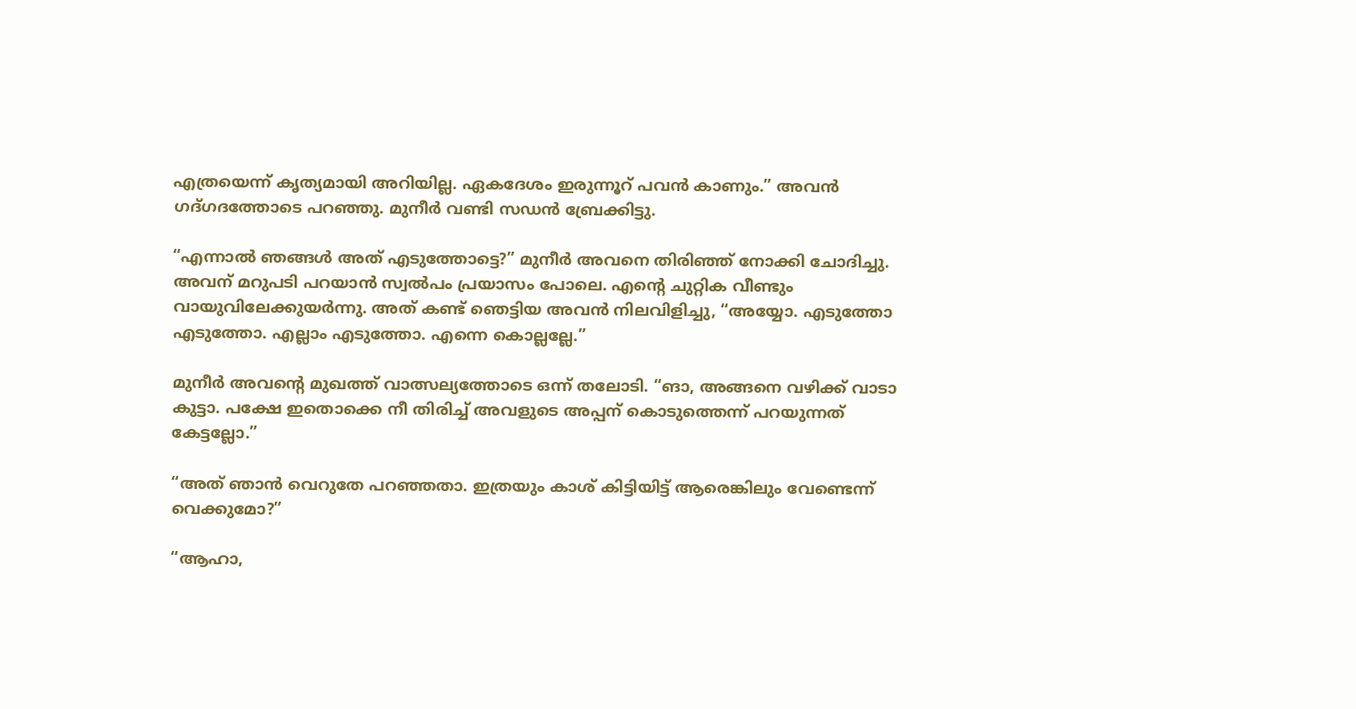എത്രയെന്ന് കൃത്യമായി അറിയില്ല. ഏകദേശം ഇരുന്നൂറ് പവന്‍ കാണും.” അവന്‍ ഗദ്ഗദത്തോടെ പറഞ്ഞു. മുനീര്‍ വണ്ടി സഡന്‍ ബ്രേക്കിട്ടു.

“എന്നാല്‍ ഞങ്ങള്‍ അത് എടുത്തോട്ടെ?” മുനീര്‍ അവനെ തിരിഞ്ഞ് നോക്കി ചോദിച്ചു. അവന് മറുപടി പറയാന്‍ സ്വല്‍പം പ്രയാസം പോലെ. എന്‍റെ ചുറ്റിക വീണ്ടും വായുവിലേക്കുയര്‍ന്നു. അത് കണ്ട് ഞെട്ടിയ അവന്‍ നിലവിളിച്ചു, “അയ്യോ. എടുത്തോ എടുത്തോ. എല്ലാം എടുത്തോ. എന്നെ കൊല്ലല്ലേ.”

മുനീര്‍ അവന്‍റെ മുഖത്ത് വാത്സല്യത്തോടെ ഒന്ന്‍ തലോടി. “ങാ, അങ്ങനെ വഴിക്ക് വാടാ കുട്ടാ. പക്ഷേ ഇതൊക്കെ നീ തിരിച്ച് അവളുടെ അപ്പന് കൊടുത്തെന്ന് പറയുന്നത് കേട്ടല്ലോ.”

“അത് ഞാന്‍ വെറുതേ പറഞ്ഞതാ. ഇത്രയും കാശ് കിട്ടിയിട്ട് ആരെങ്കിലും വേണ്ടെന്ന് വെക്കുമോ?”

“ആഹാ,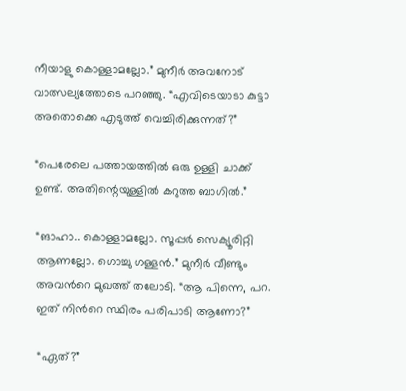നീയാളു കൊള്ളാമല്ലോ.” മുനീര്‍ അവനോട് വാത്സല്യത്തോടെ പറഞ്ഞു. “എവിടെയാടാ കുട്ടാ അതൊക്കെ എടുത്ത് വെച്ചിരിക്കുന്നത്?”

“പെരേലെ പത്തായത്തില്‍ ഒരു ഉള്ളി ചാക്ക് ഉണ്ട്. അതിന്റെയുള്ളില്‍ കറുത്ത ബാഗില്‍.”

“ങാഹാ.. കൊള്ളാമല്ലോ. സൂപ്പര്‍ സെക്യൂരിറ്റി ആണല്ലോ. ഗൊച്ചു ഗള്ളന്‍.” മുനീര്‍ വീണ്ടും അവന്‍റെ മുഖത്ത് തലോടി. “ആ പിന്നെ, പറ. ഇത് നിന്‍റെ സ്ഥിരം പരിപാടി ആണോ?”

“ഏത്?”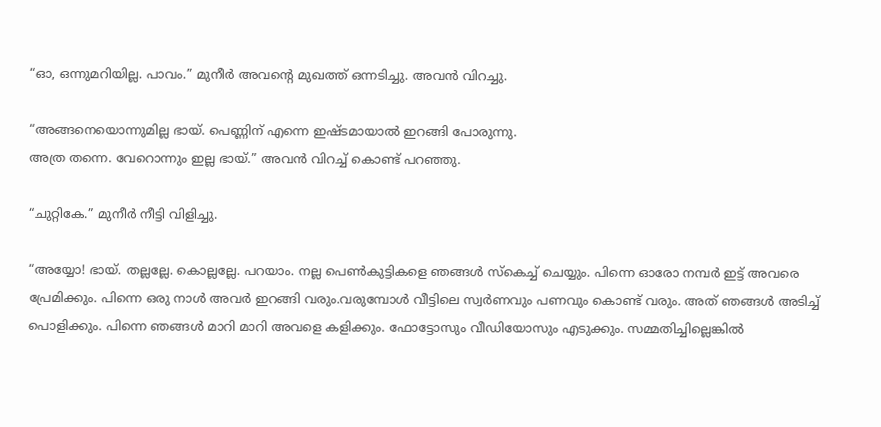“ഓ, ഒന്നുമറിയില്ല. പാവം.” മുനീര്‍ അവന്‍റെ മുഖത്ത് ഒന്നടിച്ചു. അവന്‍ വിറച്ചു.

“അങ്ങനെയൊന്നുമില്ല ഭായ്. പെണ്ണിന് എന്നെ ഇഷ്ടമായാല്‍ ഇറങ്ങി പോരുന്നു.
അത്ര തന്നെ. വേറൊന്നും ഇല്ല ഭായ്.” അവന്‍ വിറച്ച് കൊണ്ട് പറഞ്ഞു.

“ചുറ്റികേ.” മുനീര്‍ നീട്ടി വിളിച്ചു.

“അയ്യോ! ഭായ്. തല്ലല്ലേ. കൊല്ലല്ലേ. പറയാം. നല്ല പെണ്‍കുട്ടികളെ ഞങ്ങള്‍ സ്കെച്ച് ചെയ്യും. പിന്നെ ഓരോ നമ്പര്‍ ഇട്ട് അവരെ പ്രേമിക്കും. പിന്നെ ഒരു നാള്‍ അവര്‍ ഇറങ്ങി വരും.വരുമ്പോള്‍ വീട്ടിലെ സ്വര്‍ണവും പണവും കൊണ്ട് വരും. അത് ഞങ്ങള്‍ അടിച്ച് പൊളിക്കും. പിന്നെ ഞങ്ങള്‍ മാറി മാറി അവളെ കളിക്കും. ഫോട്ടോസും വീഡിയോസും എടുക്കും. സമ്മതിച്ചില്ലെങ്കില്‍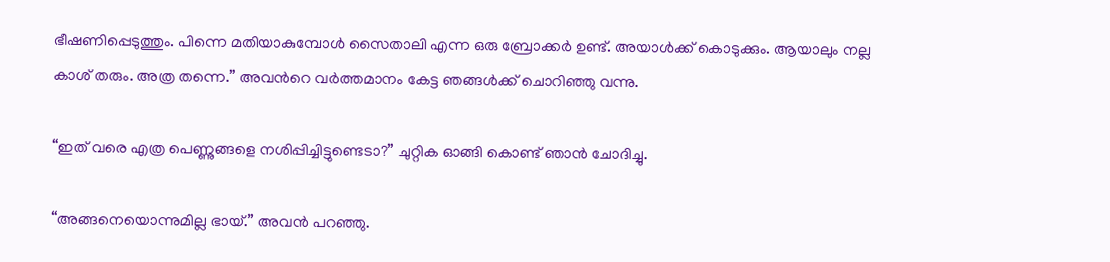ഭീഷണിപ്പെടുത്തും. പിന്നെ മതിയാകുമ്പോള്‍ സൈതാലി എന്ന ഒരു ബ്രോക്കര്‍ ഉണ്ട്. അയാള്‍ക്ക് കൊടുക്കും. ആയാലും നല്ല കാശ് തരും. അത്ര തന്നെ.” അവന്‍റെ വര്‍ത്തമാനം കേട്ട ഞങ്ങള്‍ക്ക് ചൊറിഞ്ഞു വന്നു.

“ഇത് വരെ എത്ര പെണ്ണുങ്ങളെ നശിപ്പിച്ചിട്ടുണ്ടെടാ?” ചുറ്റിക ഓങ്ങി കൊണ്ട് ഞാന്‍ ചോദിച്ചു.

“അങ്ങനെയൊന്നുമില്ല ഭായ്.” അവന്‍ പറഞ്ഞു.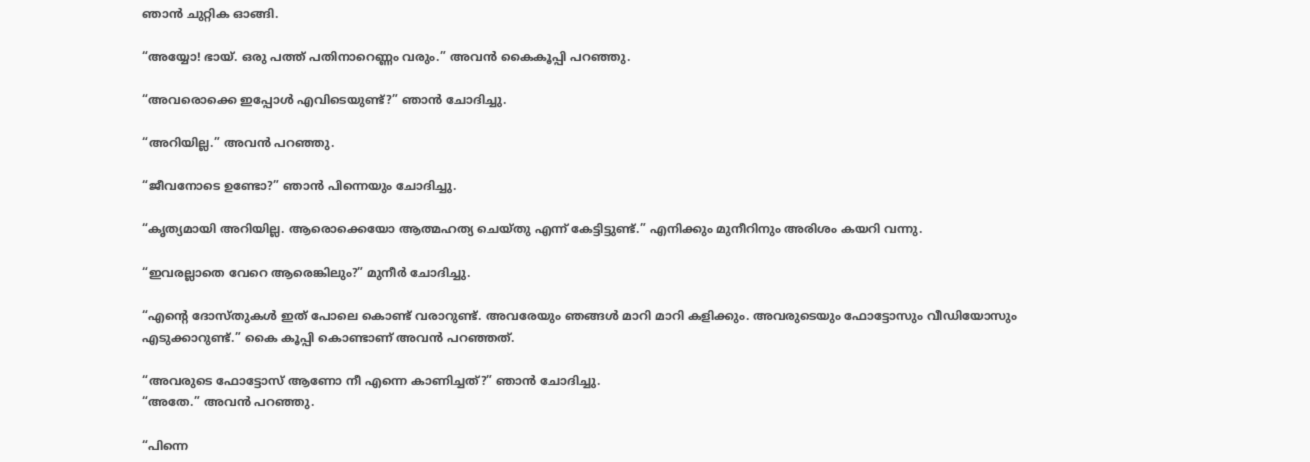ഞാന്‍ ചുറ്റിക ഓങ്ങി.

“അയ്യോ! ഭായ്. ഒരു പത്ത് പതിനാറെണ്ണം വരും.” അവന്‍ കൈകൂപ്പി പറഞ്ഞു.

“അവരൊക്കെ ഇപ്പോള്‍ എവിടെയുണ്ട്?” ഞാന്‍ ചോദിച്ചു.

“അറിയില്ല.” അവന്‍ പറഞ്ഞു.

“ജീവനോടെ ഉണ്ടോ?” ഞാന്‍ പിന്നെയും ചോദിച്ചു.

“കൃത്യമായി അറിയില്ല. ആരൊക്കെയോ ആത്മഹത്യ ചെയ്തു എന്ന് കേട്ടിട്ടുണ്ട്.” എനിക്കും മുനീറിനും അരിശം കയറി വന്നു.

“ഇവരല്ലാതെ വേറെ ആരെങ്കിലും?” മുനീര്‍ ചോദിച്ചു.

“എന്‍റെ ദോസ്തുകള്‍ ഇത് പോലെ കൊണ്ട് വരാറുണ്ട്. അവരേയും ഞങ്ങള്‍ മാറി മാറി കളിക്കും. അവരുടെയും ഫോട്ടോസും വീഡിയോസും എടുക്കാറുണ്ട്.” കൈ കൂപ്പി കൊണ്ടാണ് അവന്‍ പറഞ്ഞത്.

“അവരുടെ ഫോട്ടോസ് ആണോ നീ എന്നെ കാണിച്ചത്?” ഞാന്‍ ചോദിച്ചു.
“അതേ.” അവന്‍ പറഞ്ഞു.

“പിന്നെ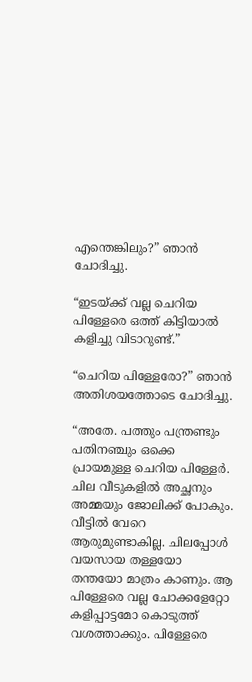എന്തെങ്കിലും?” ഞാന്‍ ചോദിച്ചു.

“ഇടയ്ക്ക് വല്ല ചെറിയ പിള്ളേരെ ഒത്ത് കിട്ടിയാല്‍ കളിച്ചു വിടാറുണ്ട്.”

“ചെറിയ പിള്ളേരോ?” ഞാന്‍ അതിശയത്തോടെ ചോദിച്ചു.

“അതേ. പത്തും പന്ത്രണ്ടും പതിനഞ്ചും ഒക്കെ പ്രായമുള്ള ചെറിയ പിള്ളേര്‍. ചില വീടുകളില്‍ അച്ഛനും അമ്മയും ജോലിക്ക് പോകും. വീട്ടില്‍ വേറെ ആരുമുണ്ടാകില്ല. ചിലപ്പോള്‍ വയസായ തള്ളയോ തന്തയോ മാത്രം കാണും. ആ പിള്ളേരെ വല്ല ചോക്കളേറ്റോ കളിപ്പാട്ടമോ കൊടുത്ത് വശത്താക്കും. പിള്ളേരെ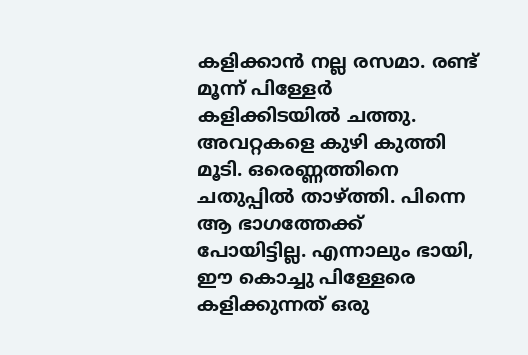കളിക്കാന്‍ നല്ല രസമാ. രണ്ട് മൂന്ന് പിള്ളേര്‍ കളിക്കിടയില്‍ ചത്തു. അവറ്റകളെ കുഴി കുത്തി മൂടി. ഒരെണ്ണത്തിനെ ചതുപ്പില്‍ താഴ്ത്തി. പിന്നെ ആ ഭാഗത്തേക്ക് പോയിട്ടില്ല. എന്നാലും ഭായി, ഈ കൊച്ചു പിള്ളേരെ കളിക്കുന്നത് ഒരു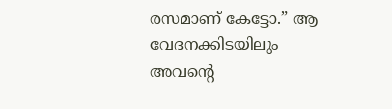രസമാണ് കേട്ടോ.” ആ വേദനക്കിടയിലും അവന്‍റെ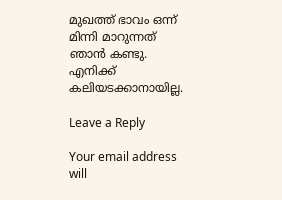മുഖത്ത് ഭാവം ഒന്ന് മിന്നി മാറുന്നത് ഞാന്‍ കണ്ടു. എനിക്ക് കലിയടക്കാനായില്ല.

Leave a Reply

Your email address will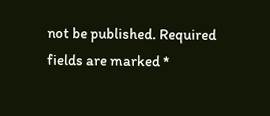not be published. Required fields are marked *